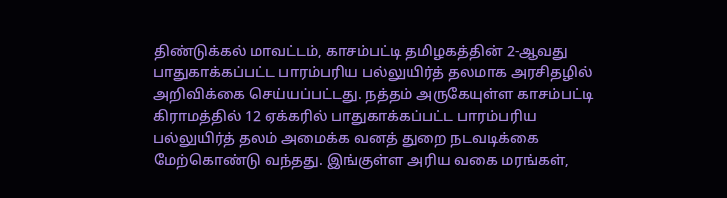திண்டுக்கல் மாவட்டம், காசம்பட்டி தமிழகத்தின் 2-ஆவது பாதுகாக்கப்பட்ட பாரம்பரிய பல்லுயிர்த் தலமாக அரசிதழில் அறிவிக்கை செய்யப்பட்டது. நத்தம் அருகேயுள்ள காசம்பட்டி கிராமத்தில் 12 ஏக்கரில் பாதுகாக்கப்பட்ட பாரம்பரிய பல்லுயிர்த் தலம் அமைக்க வனத் துறை நடவடிக்கை மேற்கொண்டு வந்தது. இங்குள்ள அரிய வகை மரங்கள்,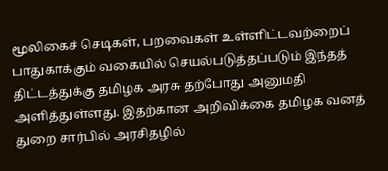மூலிகைச் செடிகள், பறவைகள் உள்ளிட்டவற்றைப் பாதுகாக்கும் வகையில் செயல்படுத்தப்படும் இந்தத் திட்டத்துக்கு தமிழக அரசு தற்போது அனுமதி அளித்துள்ளது. இதற்கான அறிவிக்கை தமிழக வனத் துறை சார்பில் அரசிதழில்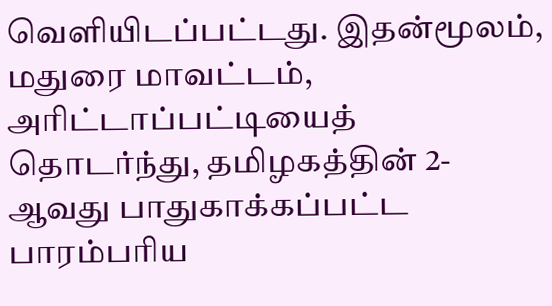வெளியிடப்பட்டது. இதன்மூலம், மதுரை மாவட்டம், அரிட்டாப்பட்டியைத் தொடர்ந்து, தமிழகத்தின் 2-ஆவது பாதுகாக்கப்பட்ட பாரம்பரிய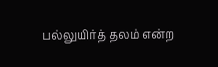பல்லுயிர்த் தலம் என்ற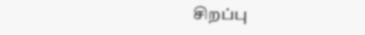சிறப்பு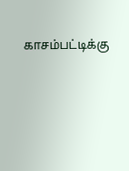காசம்பட்டிக்கு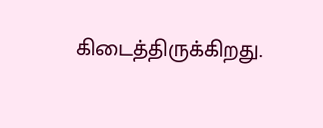கிடைத்திருக்கிறது.